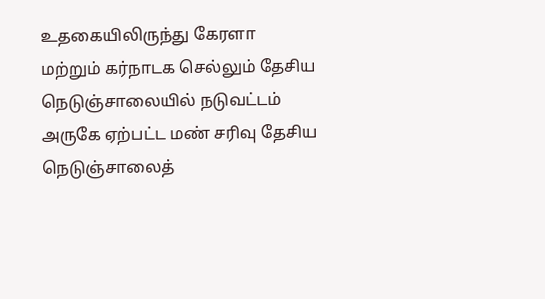உதகையிலிருந்து கேரளா மற்றும் கர்நாடக செல்லும் தேசிய நெடுஞ்சாலையில் நடுவட்டம் அருகே ஏற்பட்ட மண் சரிவு தேசிய நெடுஞ்சாலைத்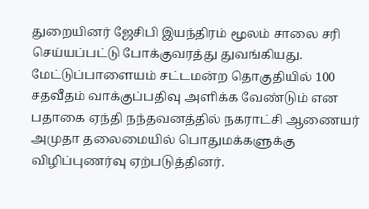துறையினர் ஜேசிபி இயந்திரம் மூலம் சாலை சரி செய்யப்பட்டு போக்குவரத்து துவங்கியது.
மேட்டுப்பாளையம் சட்டமன்ற தொகுதியில் 100 சதவீதம் வாக்குப்பதிவு அளிக்க வேண்டும் என பதாகை ஏந்தி நந்தவனத்தில் நகராட்சி ஆணையர் அமுதா தலைமையில் பொதுமக்களுக்கு விழிப்புணர்வு ஏற்படுத்தினர்.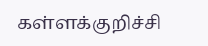கள்ளக்குறிச்சி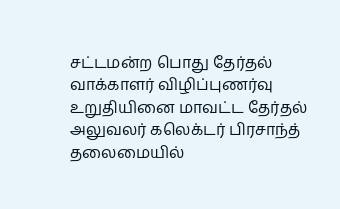சட்டமன்ற பொது தேர்தல் வாக்காளர் விழிப்புணர்வு உறுதியினை மாவட்ட தேர்தல் அலுவலர் கலெக்டர் பிரசாந்த் தலைமையில்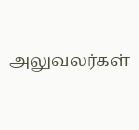அலுவலர்கள்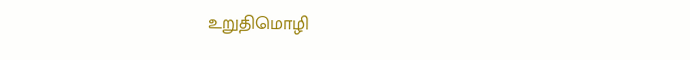உறுதிமொழி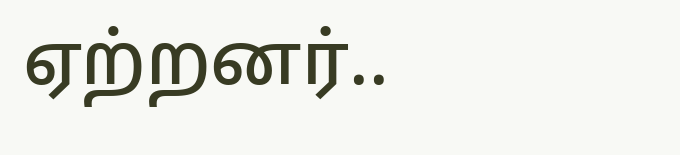ஏற்றனர்..